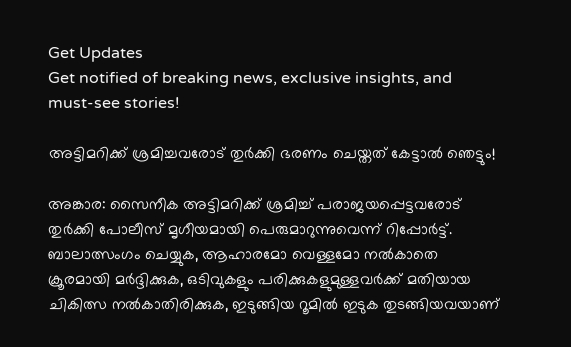Get Updates
Get notified of breaking news, exclusive insights, and must-see stories!

അട്ടിമറിക്ക് ശ്രമിച്ചവരോട് തുര്‍ക്കി ഭരണം ചെയ്തത് കേട്ടാല്‍ ഞെട്ടും!

അങ്കാര: സൈനീക അട്ടിമറിക്ക് ശ്രമിച്ച് പരാജയപ്പെട്ടവരോട് തുര്‍ക്കി പോലീസ് മൃഗീയമായി പെരുമാറുന്നുവെന്ന് റിപ്പോര്‍ട്ട്. ബാലാത്സംഗം ചെയ്യുക, ആഹാരമോ വെള്ളമോ നല്‍കാതെ ക്രൂരമായി മര്‍ദ്ദിക്കുക, ഒടിവുകളും പരിക്കുകളുമുള്ളവര്‍ക്ക് മതിയായ ചികിത്സ നല്‍കാതിരിക്കുക, ഇടുങ്ങിയ റൂമില്‍ ഇടുക തുടങ്ങിയവയാണ്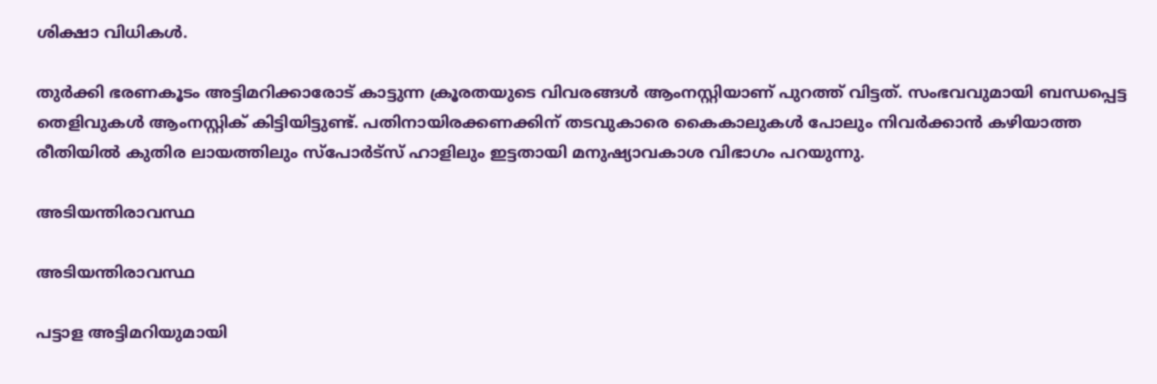ശിക്ഷാ വിധികള്‍.

തുര്‍ക്കി ഭരണകൂടം അട്ടിമറിക്കാരോട് കാട്ടുന്ന ക്രൂരതയുടെ വിവരങ്ങള്‍ ആംനസ്റ്റിയാണ് പുറത്ത് വിട്ടത്. സംഭവവുമായി ബന്ധപ്പെട്ട തെളിവുകള്‍ ആംനസ്റ്റിക് കിട്ടിയിട്ടുണ്ട്. പതിനായിരക്കണക്കിന് തടവുകാരെ കൈകാലുകള്‍ പോലും നിവര്‍ക്കാന്‍ കഴിയാത്ത രീതിയില്‍ കുതിര ലായത്തിലും സ്‌പോര്‍ട്‌സ് ഹാളിലും ഇട്ടതായി മനുഷ്യാവകാശ വിഭാഗം പറയുന്നു.

അടിയന്തിരാവസ്ഥ

അടിയന്തിരാവസ്ഥ

പട്ടാള അട്ടിമറിയുമായി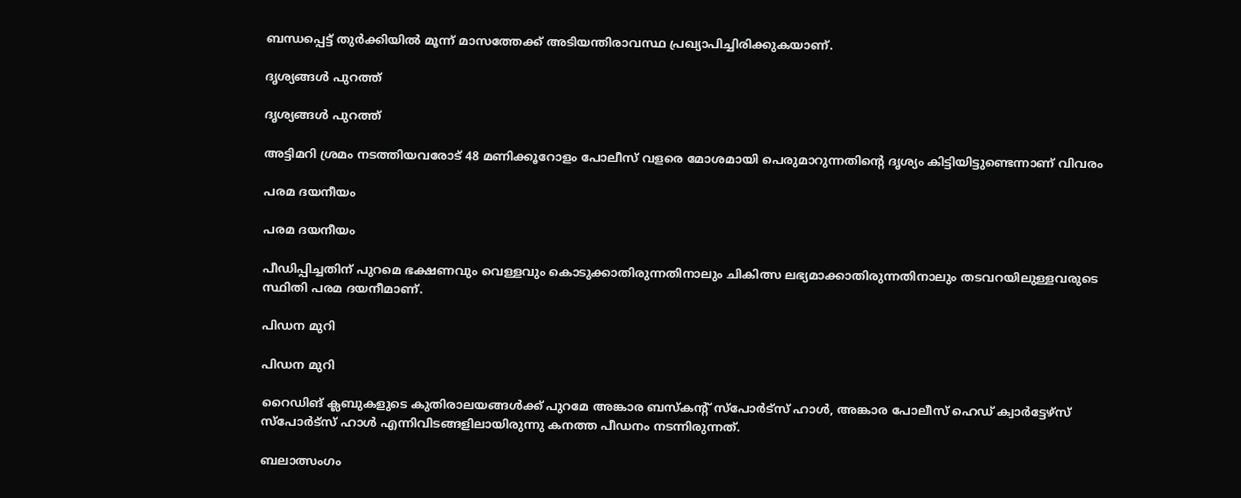ബന്ധപ്പെട്ട് തുര്‍ക്കിയില്‍ മൂന്ന് മാസത്തേക്ക് അടിയന്തിരാവസ്ഥ പ്രഖ്യാപിച്ചിരിക്കുകയാണ്.

ദൃശ്യങ്ങള്‍ പുറത്ത്

ദൃശ്യങ്ങള്‍ പുറത്ത്

അട്ടിമറി ശ്രമം നടത്തിയവരോട് 48 മണിക്കൂറോളം പോലീസ് വളരെ മോശമായി പെരുമാറുന്നതിന്റെ ദൃശ്യം കിട്ടിയിട്ടുണ്ടെന്നാണ് വിവരം

പരമ ദയനീയം

പരമ ദയനീയം

പീഡിപ്പിച്ചതിന് പുറമെ ഭക്ഷണവും വെള്ളവും കൊടുക്കാതിരുന്നതിനാലും ചികിത്സ ലഭ്യമാക്കാതിരുന്നതിനാലും തടവറയിലുള്ളവരുടെ സ്ഥിതി പരമ ദയനീമാണ്.

പിഡന മുറി

പിഡന മുറി

റൈഡിങ് ക്ലബുകളുടെ കുതിരാലയങ്ങള്‍ക്ക് പുറമേ അങ്കാര ബസ്‌കന്റ് സ്‌പോര്‍ട്‌സ് ഹാള്‍, അങ്കാര പോലീസ് ഹെഡ് ക്വാര്‍ട്ടേഴ്‌സ് സ്‌പോര്‍ട്‌സ് ഹാള്‍ എന്നിവിടങ്ങളിലായിരുന്നു കനത്ത പീഡനം നടന്നിരുന്നത്.

ബലാത്സംഗം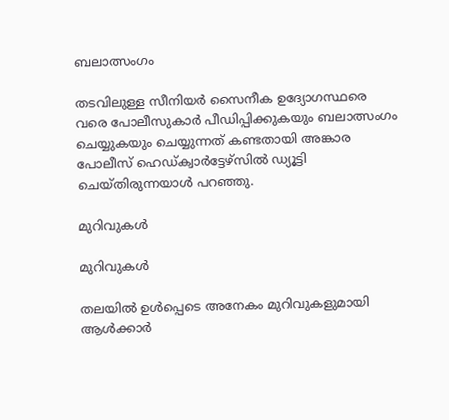ബലാത്സംഗം

തടവിലുള്ള സീനിയര്‍ സൈനീക ഉദ്യോഗസ്ഥരെ വരെ പോലീസുകാര്‍ പീഡിപ്പിക്കുകയും ബലാത്സംഗം ചെയ്യുകയും ചെയ്യുന്നത് കണ്ടതായി അങ്കാര പോലീസ് ഹെഡ്ക്വാര്‍ട്ടേഴ്‌സില്‍ ഡ്യൂട്ടി ചെയ്തിരുന്നയാള്‍ പറഞ്ഞു.

മുറിവുകള്‍

മുറിവുകള്‍

തലയില്‍ ഉള്‍പ്പെടെ അനേകം മുറിവുകളുമായി ആള്‍ക്കാര്‍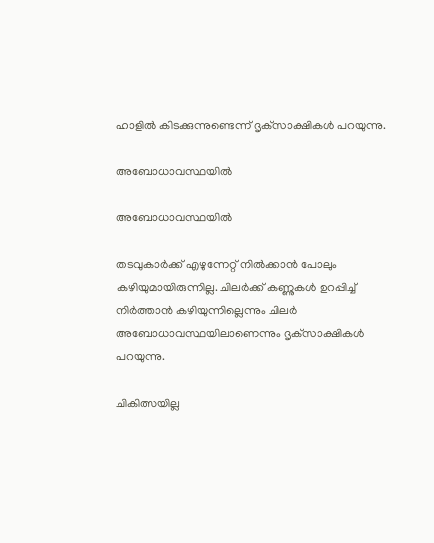ഹാളില്‍ കിടക്കുന്നുണ്ടെന്ന് ദൃക്‌സാക്ഷികള്‍ പറയുന്നു.

അബോധാവസ്ഥയില്‍

അബോധാവസ്ഥയില്‍

തടവുകാര്‍ക്ക് എഴുന്നേറ്റ് നില്‍ക്കാന്‍ പോലും കഴിയുമായിരുന്നില്ല. ചിലര്‍ക്ക് കണ്ണുകള്‍ ഉറപ്പിച്ച് നിര്‍ത്താന്‍ കഴിയുന്നില്ലെന്നും ചിലര്‍ അബോധാവസ്ഥയിലാണെന്നും ദൃക്‌സാക്ഷികള്‍ പറയുന്നു.

ചികിത്സയില്ല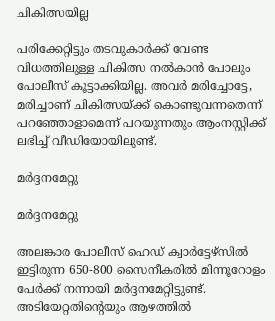ചികിത്സയില്ല

പരിക്കേറ്റിട്ടും തടവുകാര്‍ക്ക് വേണ്ട വിധത്തിലുള്ള ചികിത്സ നല്‍കാന്‍ പോലും പോലീസ് കൂട്ടാക്കിയില്ല. അവര്‍ മരിച്ചോട്ടേ, മരിച്ചാണ് ചികിത്സയ്ക്ക് കൊണ്ടുവന്നതെന്ന് പറഞ്ഞോളാമെന്ന് പറയുന്നതും ആംനസ്റ്റിക്ക് ലഭിച്ച് വീഡിയോയിലുണ്ട്.

മര്‍ദ്ദനമേറ്റു

മര്‍ദ്ദനമേറ്റു

അലങ്കാര പോലീസ് ഹെഡ് ക്വാര്‍ട്ടേഴ്‌സില്‍ ഇട്ടിരുന്ന 650-800 സൈനീകരില്‍ മിന്നൂറോളം പേര്‍ക്ക് നന്നായി മര്‍ദ്ദനമേറ്റിട്ടുണ്ട്. അടിയേറ്റതിന്റെയും ആഴത്തില്‍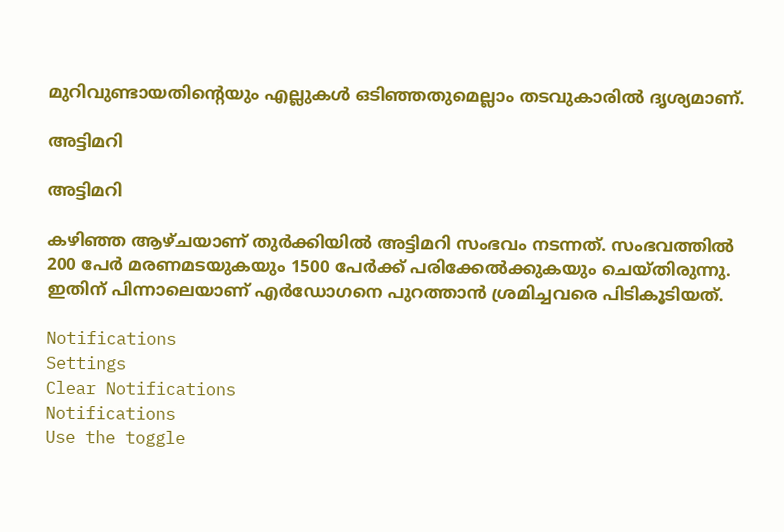മുറിവുണ്ടായതിന്റെയും എല്ലുകള്‍ ഒടിഞ്ഞതുമെല്ലാം തടവുകാരില്‍ ദൃശ്യമാണ്.

അട്ടിമറി

അട്ടിമറി

കഴിഞ്ഞ ആഴ്ചയാണ് തുര്‍ക്കിയില്‍ അട്ടിമറി സംഭവം നടന്നത്. സംഭവത്തില്‍ 200 പേര്‍ മരണമടയുകയും 1500 പേര്‍ക്ക് പരിക്കേല്‍ക്കുകയും ചെയ്തിരുന്നു. ഇതിന് പിന്നാലെയാണ് എര്‍ഡോഗനെ പുറത്താന്‍ ശ്രമിച്ചവരെ പിടികൂടിയത്.

Notifications
Settings
Clear Notifications
Notifications
Use the toggle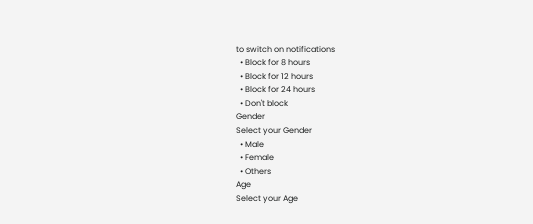to switch on notifications
  • Block for 8 hours
  • Block for 12 hours
  • Block for 24 hours
  • Don't block
Gender
Select your Gender
  • Male
  • Female
  • Others
Age
Select your Age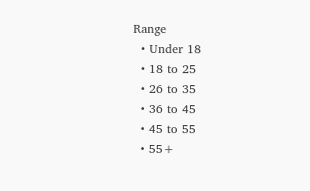Range
  • Under 18
  • 18 to 25
  • 26 to 35
  • 36 to 45
  • 45 to 55
  • 55+